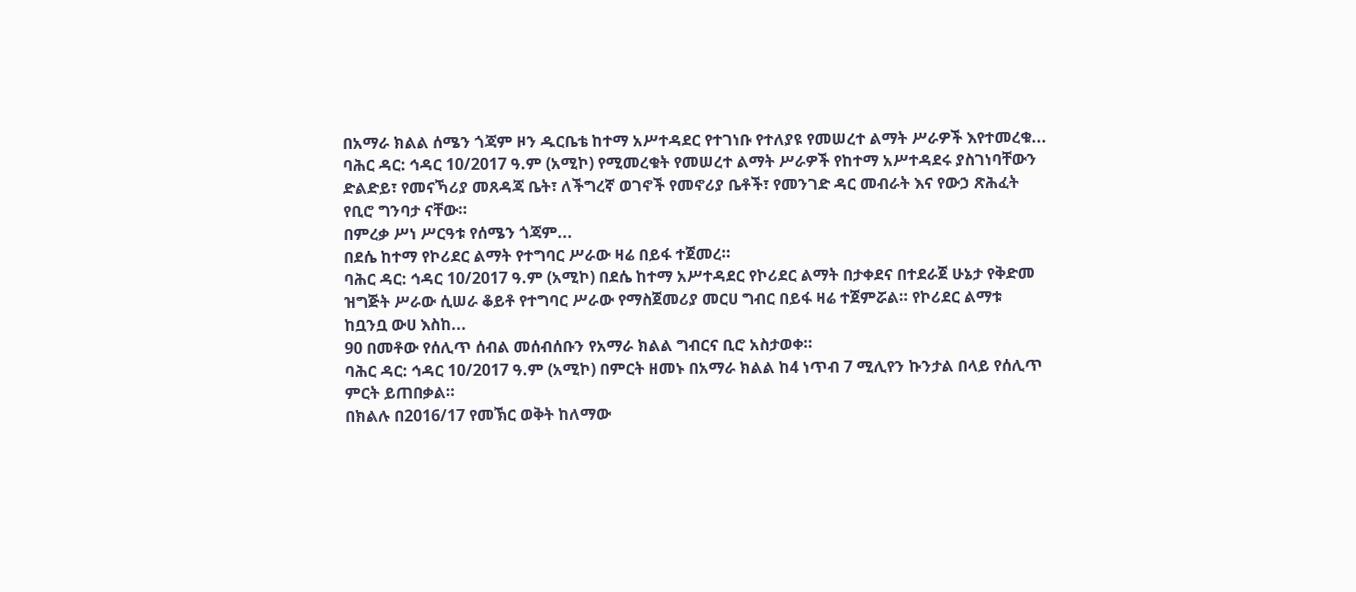በአማራ ክልል ሰሜን ጎጃም ዞን ዱርቤቴ ከተማ አሥተዳደር የተገነቡ የተለያዩ የመሠረተ ልማት ሥራዎች እየተመረቁ...
ባሕር ዳር: ኅዳር 10/2017 ዓ.ም (አሚኮ) የሚመረቁት የመሠረተ ልማት ሥራዎች የከተማ አሥተዳደሩ ያስገነባቸውን ድልድይ፣ የመናኻሪያ መጸዳጃ ቤት፣ ለችግረኛ ወገኖች የመኖሪያ ቤቶች፣ የመንገድ ዳር መብራት እና የውኃ ጽሕፈት የቢሮ ግንባታ ናቸው።
በምረቃ ሥነ ሥርዓቱ የሰሜን ጎጃም...
በደሴ ከተማ የኮሪደር ልማት የተግባር ሥራው ዛሬ በይፋ ተጀመረ።
ባሕር ዳር: ኅዳር 10/2017 ዓ.ም (አሚኮ) በደሴ ከተማ አሥተዳደር የኮሪደር ልማት በታቀደና በተደራጀ ሁኔታ የቅድመ ዝግጅት ሥራው ሲሠራ ቆይቶ የተግባር ሥራው የማስጀመሪያ መርሀ ግብር በይፋ ዛሬ ተጀምሯል። የኮሪደር ልማቱ ከቧንቧ ውሀ እስከ...
90 በመቶው የሰሊጥ ሰብል መሰብሰቡን የአማራ ክልል ግብርና ቢሮ አስታወቀ።
ባሕር ዳር: ኅዳር 10/2017 ዓ.ም (አሚኮ) በምርት ዘመኑ በአማራ ክልል ከ4 ነጥብ 7 ሚሊየን ኩንታል በላይ የሰሊጥ ምርት ይጠበቃል።
በክልሉ በ2016/17 የመኽር ወቅት ከለማው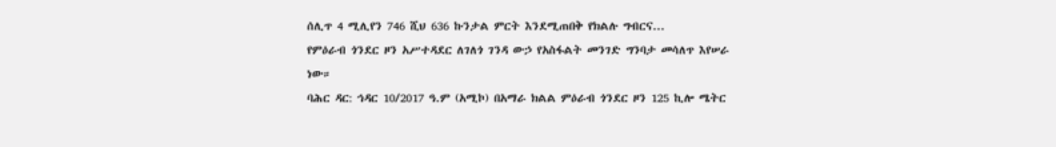ሰሊጥ 4 ሚሊየን 746 ሺህ 636 ኩንታል ምርት እንደሚጠበቅ የክልሉ ግብርና...
የምዕራብ ጎንደር ዞን አሥተዳደር ለገለጎ ገንዳ ውኃ የአስፋልት መንገድ ግንባታ መሳለጥ እየሠራ ነው።
ባሕር ዳር: ኅዳር 10/2017 ዓ.ም (አሚኮ) በአማራ ክልል ምዕራብ ጎንደር ዞን 125 ኪሎ ሜትር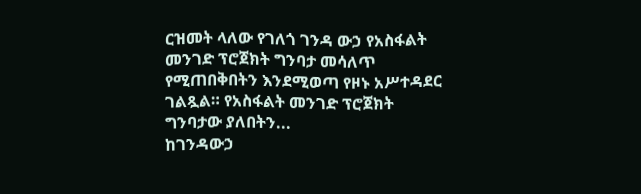ርዝመት ላለው የገለጎ ገንዳ ውኃ የአስፋልት መንገድ ፕሮጀክት ግንባታ መሳለጥ የሚጠበቅበትን እንደሚወጣ የዞኑ አሥተዳደር ገልጿል። የአስፋልት መንገድ ፕሮጀክት ግንባታው ያለበትን...
ከገንዳውኃ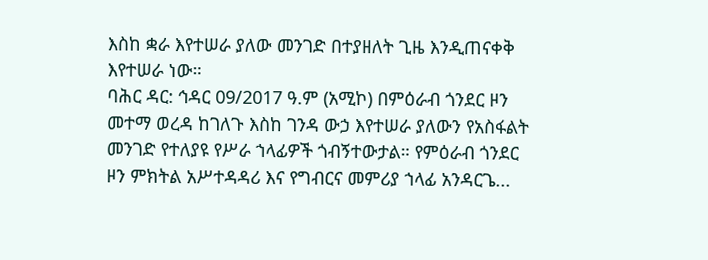እስከ ቋራ እየተሠራ ያለው መንገድ በተያዘለት ጊዜ እንዲጠናቀቅ እየተሠራ ነው።
ባሕር ዳር: ኅዳር 09/2017 ዓ.ም (አሚኮ) በምዕራብ ጎንደር ዞን መተማ ወረዳ ከገለጉ እስከ ገንዳ ውኃ እየተሠራ ያለውን የአስፋልት መንገድ የተለያዩ የሥራ ኀላፊዎች ጎብኝተውታል። የምዕራብ ጎንደር ዞን ምክትል አሥተዳዳሪ እና የግብርና መምሪያ ኀላፊ አንዳርጌ...